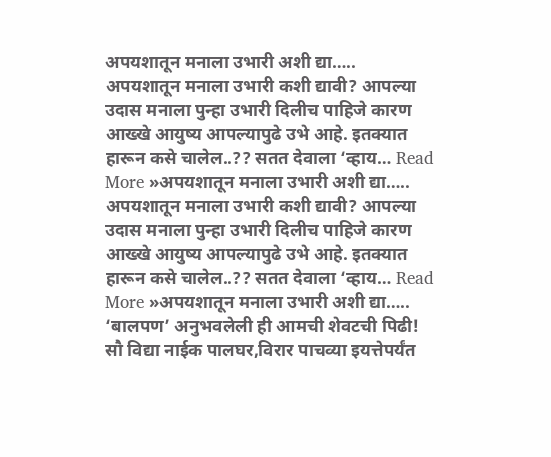अपयशातून मनाला उभारी अशी द्या…..
अपयशातून मनाला उभारी कशी द्यावी? आपल्या उदास मनाला पुन्हा उभारी दिलीच पाहिजे कारण आख्खे आयुष्य आपल्यापुढे उभे आहे. इतक्यात हारून कसे चालेल..?? सतत देवाला ‘व्हाय… Read More »अपयशातून मनाला उभारी अशी द्या…..
अपयशातून मनाला उभारी कशी द्यावी? आपल्या उदास मनाला पुन्हा उभारी दिलीच पाहिजे कारण आख्खे आयुष्य आपल्यापुढे उभे आहे. इतक्यात हारून कसे चालेल..?? सतत देवाला ‘व्हाय… Read More »अपयशातून मनाला उभारी अशी द्या…..
‘बालपण’ अनुभवलेली ही आमची शेवटची पिढी! सौ विद्या नाईक पालघर,विरार पाचव्या इयत्तेपर्यंत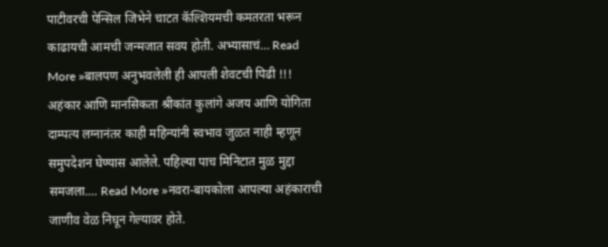पाटीवरची पेन्सिल जिभेने चाटत कॅल्शियमची कमतरता भरून काढायची आमची जन्मजात सवय होती. अभ्यासाचं… Read More »बालपण अनुभवलेली ही आपली शेवटची पिढी !!!
अहंकार आणि मानसिकता श्रीकांत कुलांगे अजय आणि योगिता दाम्पत्य लग्नानंतर काही महिन्यांनी स्वभाव जुळत नाही म्हणून समुपदेशन घेण्यास आलेले. पहिल्या पाच मिनिटात मुळ मुद्दा समजला.… Read More »नवरा-बायकोला आपल्या अहंकाराची जाणीव वेळ निघून गेल्यावर होते.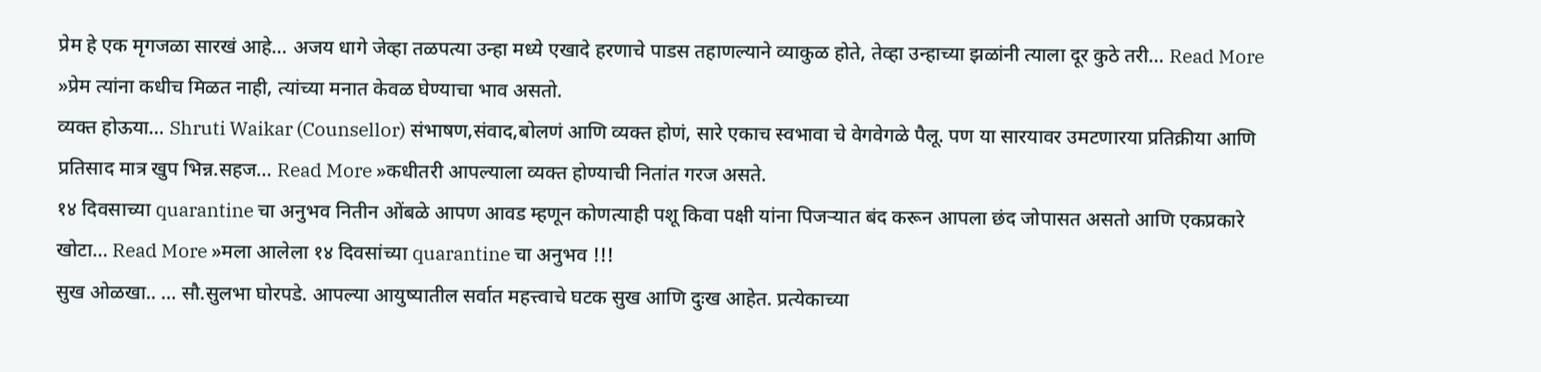प्रेम हे एक मृगजळा सारखं आहे… अजय धागे जेव्हा तळपत्या उन्हा मध्ये एखादे हरणाचे पाडस तहाणल्याने व्याकुळ होते, तेव्हा उन्हाच्या झळांनी त्याला दूर कुठे तरी… Read More »प्रेम त्यांना कधीच मिळत नाही, त्यांच्या मनात केवळ घेण्याचा भाव असतो.
व्यक्त होऊया… Shruti Waikar (Counsellor) संभाषण,संवाद,बोलणं आणि व्यक्त होणं, सारे एकाच स्वभावा चे वेगवेगळे पैलू. पण या सारयावर उमटणारया प्रतिक्रीया आणि प्रतिसाद मात्र खुप भिन्न.सहज… Read More »कधीतरी आपल्याला व्यक्त होण्याची नितांत गरज असते.
१४ दिवसाच्या quarantine चा अनुभव नितीन ओंबळे आपण आवड म्हणून कोणत्याही पशू किवा पक्षी यांना पिजऱ्यात बंद करून आपला छंद जोपासत असतो आणि एकप्रकारे खोटा… Read More »मला आलेला १४ दिवसांच्या quarantine चा अनुभव !!!
सुख ओळखा.. … सौ.सुलभा घोरपडे. आपल्या आयुष्यातील सर्वात महत्त्वाचे घटक सुख आणि दुःख आहेत. प्रत्येकाच्या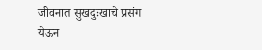जीवनात सुखदुःखाचे प्रसंग येऊन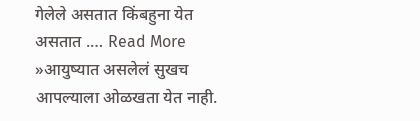गेलेले असतात किंबहुना येत असतात .… Read More »आयुष्यात असलेलं सुखच आपल्याला ओळखता येत नाही.